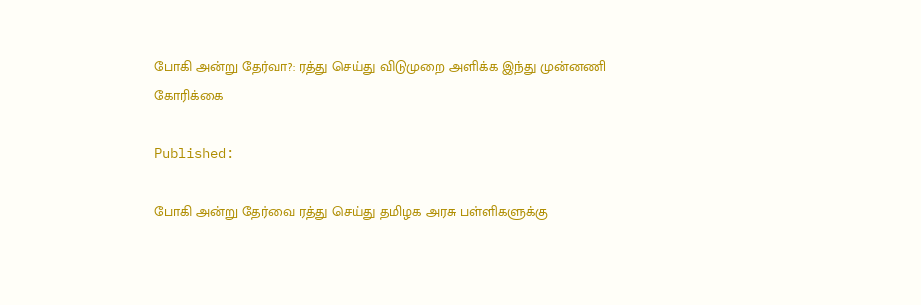போகி அன்று தேர்வா?: ரத்து செய்து விடுமுறை அளிக்க இந்து முன்னணி கோரிக்கை

Published:

போகி அன்று தேர்வை ரத்து செய்து தமிழக அரசு பள்ளிகளுக்கு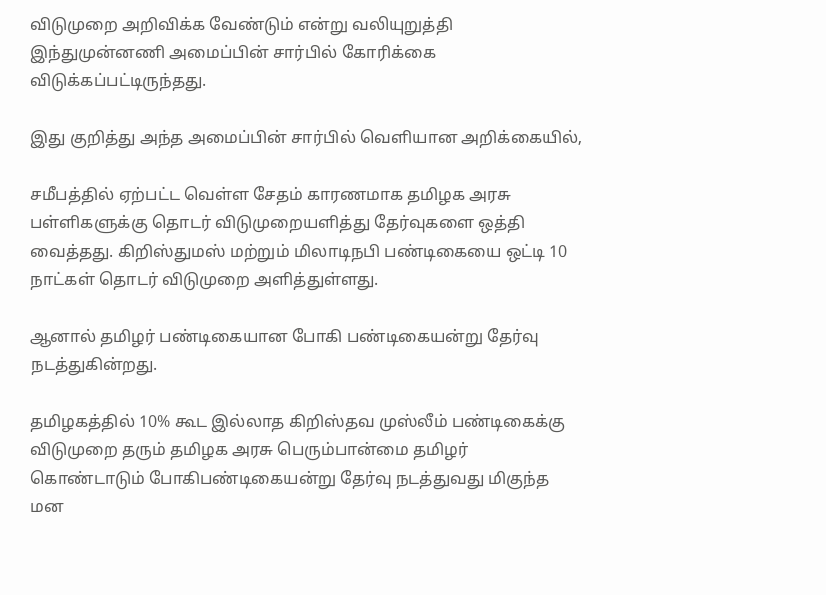விடுமுறை அறிவிக்க வேண்டும் என்று வலியுறுத்தி இந்துமுன்னணி அமைப்பின் சார்பில் கோரிக்கை விடுக்கப்பட்டிருந்தது.

இது குறித்து அந்த அமைப்பின் சார்பில் வெளியான அறிக்கையில்,

சமீபத்தில் ஏற்பட்ட வெள்ள சேதம் காரணமாக தமிழக அரசு பள்ளிகளுக்கு தொடர் விடுமுறையளித்து தேர்வுகளை ஒத்தி வைத்தது. கிறிஸ்துமஸ் மற்றும் மிலாடிநபி பண்டிகையை ஒட்டி 10 நாட்கள் தொடர் விடுமுறை அளித்துள்ளது.

ஆனால் தமிழர் பண்டிகையான போகி பண்டிகையன்று தேர்வு நடத்துகின்றது.

தமிழகத்தில் 10% கூட இல்லாத கிறிஸ்தவ முஸ்லீம் பண்டிகைக்கு விடுமுறை தரும் தமிழக அரசு பெரும்பான்மை தமிழர் கொண்டாடும் போகிபண்டிகையன்று தேர்வு நடத்துவது மிகுந்த மன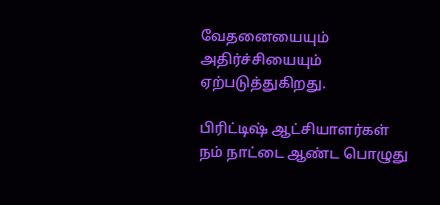வேதனையையும் அதிர்ச்சியையும் ஏற்படுத்துகிறது.

பிரிட்டிஷ் ஆட்சியாளர்கள் நம் நாட்டை ஆண்ட பொழுது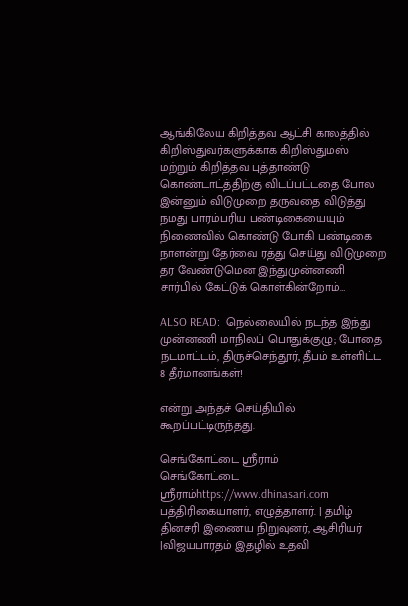ஆங்கிலேய கிறித்தவ ஆட்சி காலத்தில் கிறிஸ்துவர்களுக்காக கிறிஸ்துமஸ் மற்றும் கிறித்தவ புத்தாண்டு கொண்டாட்த்திற்கு விடப்பட்டதை போல இன்னும் விடுமுறை தருவதை விடுத்து நமது பாரம்பரிய பண்டிகையையும் நிணைவில் கொண்டு போகி பண்டிகை நாளன்று தேர்வை ரத்து செய்து விடுமுறை தர வேண்டுமென இந்துமுன்னணி சார்பில் கேட்டுக் கொள்கின்றோம்…

ALSO READ:  நெல்லையில் நடந்த இந்து முன்னணி மாநிலப் பொதுக்குழு; போதை நடமாட்டம், திருச்செந்தூர், தீபம் உள்ளிட்ட 8 தீர்மானங்கள்!

என்று அந்தச் செய்தியில் கூறப்பட்டிருந்தது.

செங்கோட்டை ஸ்ரீராம்
செங்கோட்டை ஸ்ரீராம்https://www.dhinasari.com
பத்திரிகையாளர், எழுத்தாளர். | தமிழ் தினசரி இணைய நிறுவுனர், ஆசிரியர் |விஜயபாரதம் இதழில் உதவி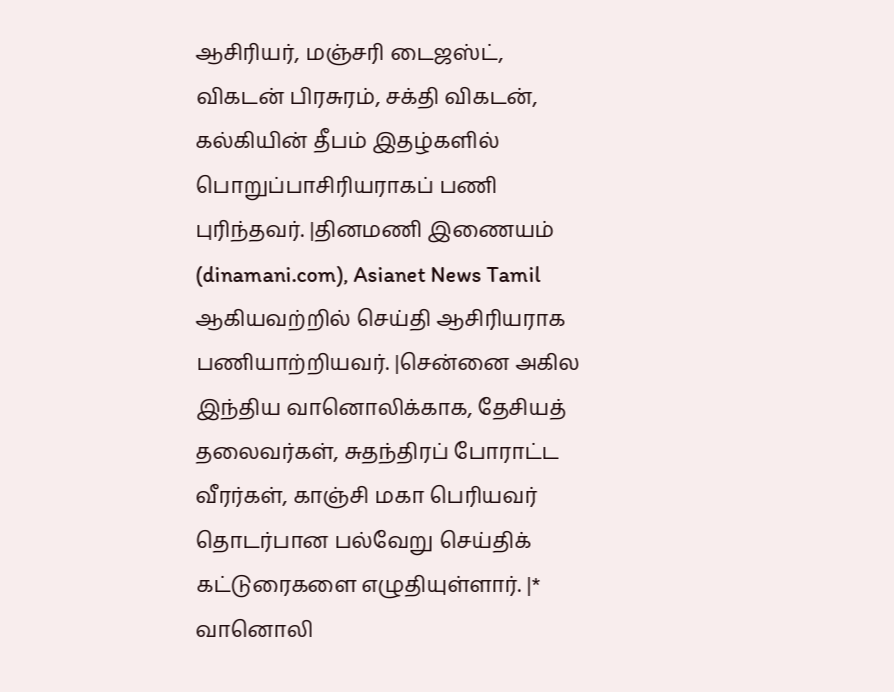ஆசிரியர், மஞ்சரி டைஜஸ்ட், விகடன் பிரசுரம், சக்தி விகடன், கல்கியின் தீபம் இதழ்களில் பொறுப்பாசிரியராகப் பணி புரிந்தவர். |தினமணி இணையம் (dinamani.com), Asianet News Tamil ஆகியவற்றில் செய்தி ஆசிரியராக பணியாற்றியவர். |சென்னை அகில இந்திய வானொலிக்காக, தேசியத் தலைவர்கள், சுதந்திரப் போராட்ட வீரர்கள், காஞ்சி மகா பெரியவர் தொடர்பான பல்வேறு செய்திக் கட்டுரைகளை எழுதியுள்ளார். |* வானொலி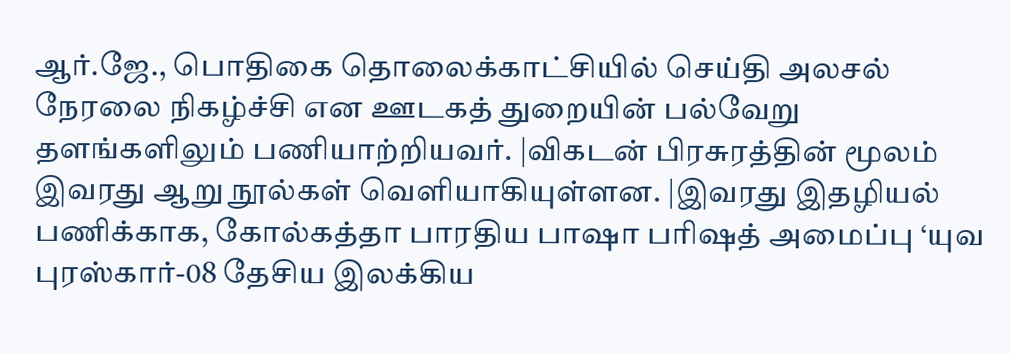ஆர்.ஜே., பொதிகை தொலைக்காட்சியில் செய்தி அலசல் நேரலை நிகழ்ச்சி என ஊடகத் துறையின் பல்வேறு தளங்களிலும் பணியாற்றியவர். |விகடன் பிரசுரத்தின் மூலம் இவரது ஆறு நூல்கள் வெளியாகியுள்ளன. |இவரது இதழியல் பணிக்காக, கோல்கத்தா பாரதிய பாஷா பரிஷத் அமைப்பு ‘யுவ புரஸ்கார்-08 தேசிய இலக்கிய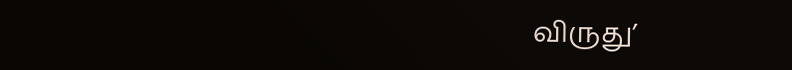விருது’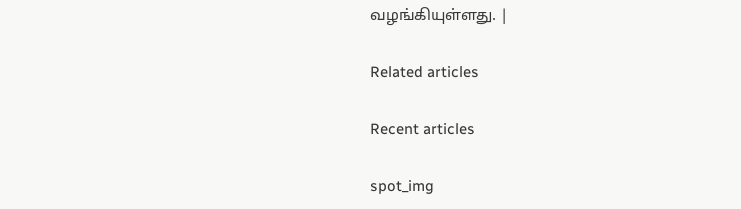வழங்கியுள்ளது. |

Related articles

Recent articles

spot_img